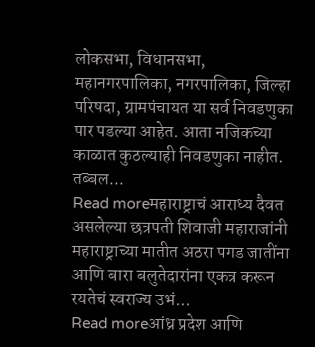लोकसभा, विधानसभा, महानगरपालिका, नगरपालिका, जिल्हा परिषदा, ग्रामपंचायत या सर्व निवडणुका पार पडल्या आहेत. आता नजिकच्या काळात कुठल्याही निवडणुका नाहीत. तब्बल...
Read moreमहाराष्ट्राचं आराध्य दैवत असलेल्या छत्रपती शिवाजी महाराजांनी महाराष्ट्राच्या मातीत अठरा पगड जातींना आणि बारा बलुतेदारांना एकत्र करून रयतेचं स्वराज्य उभं...
Read moreआंध्र प्रदेश आणि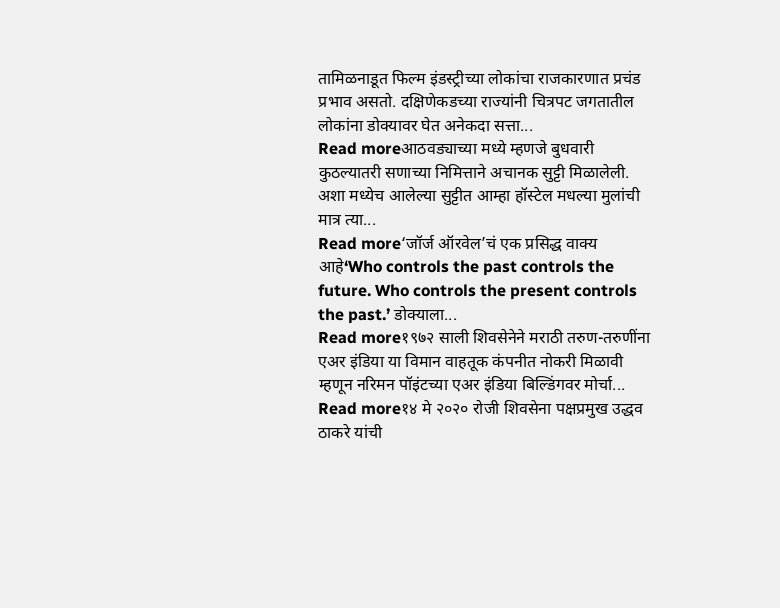तामिळनाडूत फिल्म इंडस्ट्रीच्या लोकांचा राजकारणात प्रचंड प्रभाव असतो. दक्षिणेकडच्या राज्यांनी चित्रपट जगतातील लोकांना डोक्यावर घेत अनेकदा सत्ता...
Read moreआठवड्याच्या मध्ये म्हणजे बुधवारी कुठल्यातरी सणाच्या निमित्ताने अचानक सुट्टी मिळालेली. अशा मध्येच आलेल्या सुट्टीत आम्हा हॉस्टेल मधल्या मुलांची मात्र त्या...
Read more‘जॉर्ज ऑरवेल’चं एक प्रसिद्ध वाक्य आहे‘Who controls the past controls the future. Who controls the present controls the past.’ डोक्याला...
Read more१९७२ साली शिवसेनेने मराठी तरुण-तरुणींना एअर इंडिया या विमान वाहतूक कंपनीत नोकरी मिळावी म्हणून नरिमन पॉइंटच्या एअर इंडिया बिल्डिंगवर मोर्चा...
Read more१४ मे २०२० रोजी शिवसेना पक्षप्रमुख उद्धव ठाकरे यांची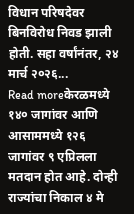विधान परिषदेवर बिनविरोध निवड झाली होती. सहा वर्षांनंतर, २४ मार्च २०२६...
Read moreकेरळमध्ये १४० जागांवर आणि आसाममध्ये १२६ जागांवर ९ एप्रिलला मतदान होत आहे. दोन्ही राज्यांचा निकाल ४ मे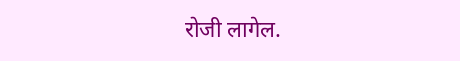रोजी लागेल.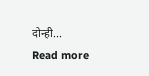दोन्ही...
Read more